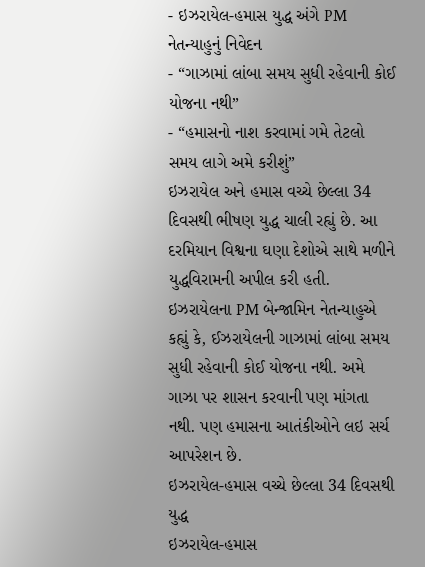- ઇઝરાયેલ-હમાસ યુદ્ધ અંગે PM નેતન્યાહુનું નિવેદન
- “ગાઝામાં લાંબા સમય સુધી રહેવાની કોઈ યોજના નથી”
- “હમાસનો નાશ કરવામાં ગમે તેટલો સમય લાગે અમે કરીશું”
ઇઝરાયેલ અને હમાસ વચ્ચે છેલ્લા 34 દિવસથી ભીષણ યુદ્ધ ચાલી રહ્યું છે. આ દરમિયાન વિશ્વના ઘણા દેશોએ સાથે મળીને યુદ્ધવિરામની અપીલ કરી હતી. ઇઝરાયેલના PM બેન્જામિન નેતન્યાહુએ કહ્યું કે, ઈઝરાયેલની ગાઝામાં લાંબા સમય સુધી રહેવાની કોઈ યોજના નથી. અમે ગાઝા પર શાસન કરવાની પણ માંગતા નથી. પણ હમાસના આતંકીઓને લઇ સર્ચ આપરેશન છે.
ઇઝરાયેલ-હમાસ વચ્ચે છેલ્લા 34 દિવસથી યુદ્ધ
ઇઝરાયેલ-હમાસ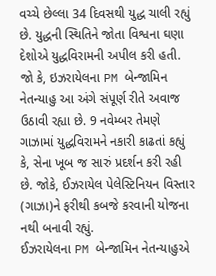વચ્ચે છેલ્લા 34 દિવસથી યુદ્ધ ચાલી રહ્યું છે. યુદ્ધની સ્થિતિને જોતા વિશ્વના ઘણા દેશોએ યુદ્ધવિરામની અપીલ કરી હતી. જો કે, ઇઝરાયેલના PM બેન્જામિન નેતન્યાહુ આ અંગે સંપૂર્ણ રીતે અવાજ ઉઠાવી રહ્યા છે. 9 નવેમ્બર તેમણે ગાઝામાં યુદ્ધવિરામને નકારી કાઢતાં કહ્યું કે, સેના ખૂબ જ સારું પ્રદર્શન કરી રહી છે. જોકે, ઈઝરાયેલ પેલેસ્ટિનિયન વિસ્તાર (ગાઝા)ને ફરીથી કબજે કરવાની યોજના નથી બનાવી રહ્યું.
ઈઝરાયેલના PM બેન્જામિન નેતન્યાહુએ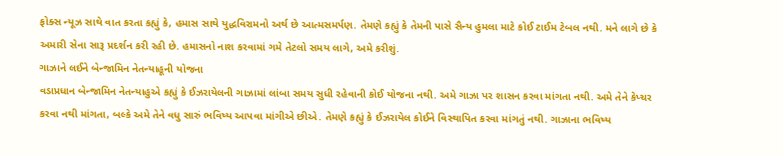ફોક્સ ન્યૂઝ સાથે વાત કરતા કહ્યું કે, હમાસ સાથે યુદ્ધવિરામનો અર્થ છે આત્મસમર્પણ. તેમણે કહ્યું કે તેમની પાસે સૈન્ય હુમલા માટે કોઈ ટાઈમ ટેબલ નથી. મને લાગે છે કે અમારી સેના સારૂ પ્રદર્શન કરી રહી છે. હમાસનો નાશ કરવામાં ગમે તેટલો સમય લાગે, અમે કરીશું.
ગાઝાને લઈને બેન્જામિન નેતન્યાહૂની યોજના
વડાપ્રધાન બેન્જામિન નેતન્યાહુએ કહ્યું કે ઈઝરાયેલની ગાઝામાં લાંબા સમય સુધી રહેવાની કોઈ યોજના નથી. અમે ગાઝા પર શાસન કરવા માંગતા નથી. અમે તેને કેપ્ચર કરવા નથી માંગતા, બલ્કે અમે તેને વધુ સારું ભવિષ્ય આપવા માંગીએ છીએ. તેમણે કહ્યું કે ઈઝરાયેલ કોઈને વિસ્થાપિત કરવા માંગતું નથી. ગાઝાના ભવિષ્ય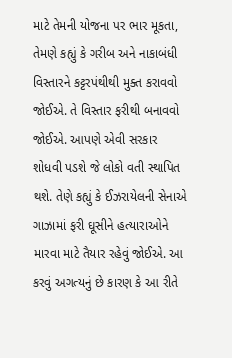માટે તેમની યોજના પર ભાર મૂકતા, તેમણે કહ્યું કે ગરીબ અને નાકાબંધી વિસ્તારને કટ્ટરપંથીથી મુક્ત કરાવવો જોઈએ. તે વિસ્તાર ફરીથી બનાવવો જોઈએ. આપણે એવી સરકાર શોધવી પડશે જે લોકો વતી સ્થાપિત થશે. તેણે કહ્યું કે ઈઝરાયેલની સેનાએ ગાઝામાં ફરી ઘૂસીને હત્યારાઓને મારવા માટે તૈયાર રહેવું જોઈએ. આ કરવું અગત્યનું છે કારણ કે આ રીતે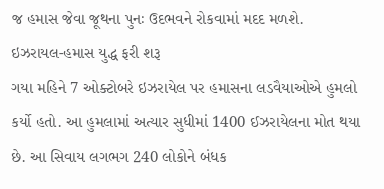જ હમાસ જેવા જૂથના પુનઃ ઉદભવને રોકવામાં મદદ મળશે.
ઇઝરાયલ-હમાસ યુદ્ધ ફરી શરૂ
ગયા મહિને 7 ઓક્ટોબરે ઇઝરાયેલ પર હમાસના લડવૈયાઓએ હુમલો કર્યો હતો. આ હુમલામાં અત્યાર સુધીમાં 1400 ઈઝરાયેલના મોત થયા છે. આ સિવાય લગભગ 240 લોકોને બંધક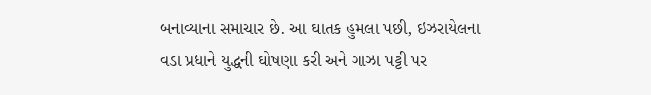બનાવ્યાના સમાચાર છે. આ ઘાતક હુમલા પછી, ઇઝરાયેલના વડા પ્રધાને યુદ્ધની ઘોષણા કરી અને ગાઝા પટ્ટી પર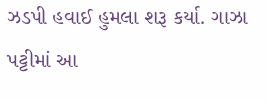ઝડપી હવાઈ હુમલા શરૂ કર્યા. ગાઝા પટ્ટીમાં આ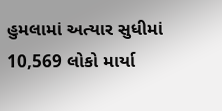હુમલામાં અત્યાર સુધીમાં 10,569 લોકો માર્યા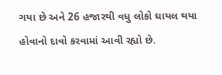ગયા છે અને 26 હજારથી વધુ લોકો ઘાયલ થયા હોવાનો દાવો કરવામાં આવી રહ્યો છે.